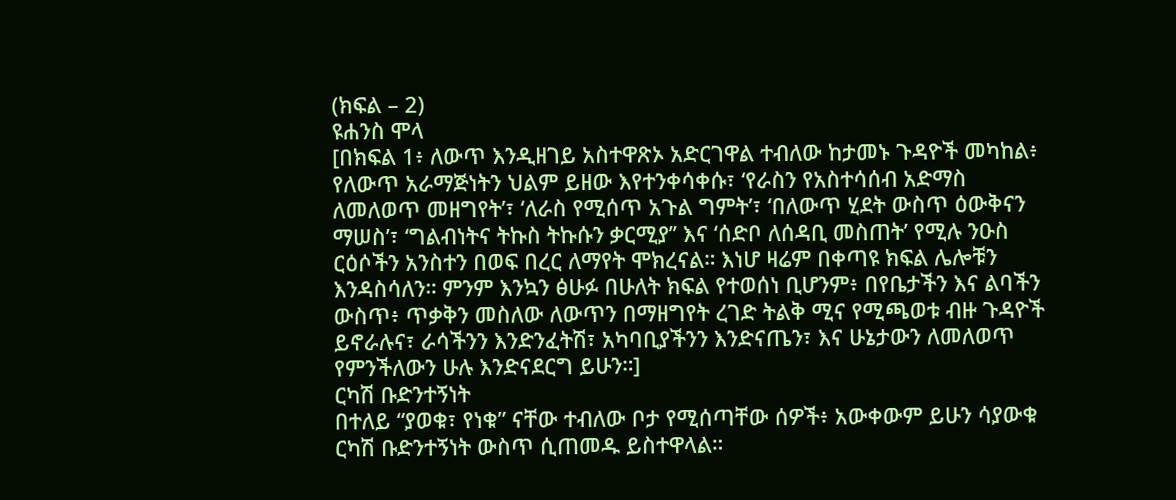(ክፍል – 2)
ዩሐንስ ሞላ
[በክፍል 1፥ ለውጥ እንዲዘገይ አስተዋጽኦ አድርገዋል ተብለው ከታመኑ ጉዳዮች መካከል፥ የለውጥ አራማጅነትን ህልም ይዘው እየተንቀሳቀሱ፣ ‘የራስን የአስተሳሰብ አድማስ ለመለወጥ መዘግየት’፣ ‘ለራስ የሚሰጥ አጉል ግምት’፣ ‘በለውጥ ሂደት ውስጥ ዕውቅናን ማሠስ’፣ ‘ግልብነትና ትኩስ ትኩሱን ቃርሚያ’’ እና ‘ሰድቦ ለሰዳቢ መስጠት’ የሚሉ ንዑስ ርዕሶችን አንስተን በወፍ በረር ለማየት ሞክረናል። እነሆ ዛሬም በቀጣዩ ክፍል ሌሎቹን እንዳስሳለን። ምንም እንኳን ፅሁፉ በሁለት ክፍል የተወሰነ ቢሆንም፥ በየቤታችን እና ልባችን ውስጥ፥ ጥቃቅን መስለው ለውጥን በማዘግየት ረገድ ትልቅ ሚና የሚጫወቱ ብዙ ጉዳዮች ይኖራሉና፣ ራሳችንን እንድንፈትሽ፣ አካባቢያችንን እንድናጤን፣ እና ሁኔታውን ለመለወጥ የምንችለውን ሁሉ እንድናደርግ ይሁን።]
ርካሽ ቡድንተኝነት
በተለይ “ያወቁ፣ የነቁ” ናቸው ተብለው ቦታ የሚሰጣቸው ሰዎች፥ አውቀውም ይሁን ሳያውቁ ርካሽ ቡድንተኝነት ውስጥ ሲጠመዱ ይስተዋላል።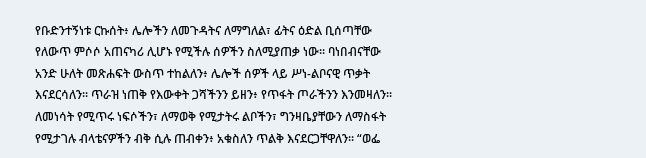የቡድንተኝነቱ ርኩሰት፥ ሌሎችን ለመጉዳትና ለማግለል፣ ፊትና ዕድል ቢሰጣቸው የለውጥ ምሶሶ አጠናካሪ ሊሆኑ የሚችሉ ሰዎችን ስለሚያጠቃ ነው። ባነበብናቸው አንድ ሁለት መጽሐፍት ውስጥ ተከልለን፥ ሌሎች ሰዎች ላይ ሥነ-ልቦናዊ ጥቃት እናደርሳለን። ጥራዝ ነጠቅ የእውቀት ጋሻችንን ይዘን፥ የጥፋት ጦራችንን እንመዛለን። ለመነሳት የሚጥሩ ነፍሶችን፣ ለማወቅ የሚታትሩ ልቦችን፣ ግንዛቤያቸውን ለማስፋት የሚታገሉ ብላቴናዎችን ብቅ ሲሉ ጠብቀን፥ አቁስለን ጥልቅ እናደርጋቸዋለን። “ወፌ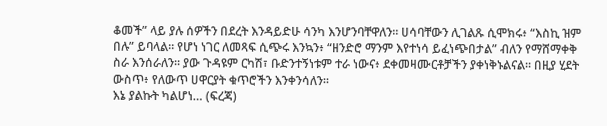ቆመች” ላይ ያሉ ሰዎችን በደረት እንዳይድሁ ሳንካ እንሆንባቸዋለን። ሀሳባቸውን ሊገልጹ ሲሞክሩ፥ “እስኪ ዝም በሉ” ይባላል። የሆነ ነገር ለመጻፍ ሲጭሩ እንኳን፥ “ዘንድሮ ማንም እየተነሳ ይፈነጭበታል” ብለን የማሸማቀቅ ስራ እንሰራለን። ያው ጉዳዩም ርካሽ፣ ቡድንተኝነቱም ተራ ነውና፥ ደቀመዛሙርቶቻችን ያቀነቅኑልናል። በዚያ ሂደት ውስጥ፥ የለውጥ ሀዋርያት ቁጥሮችን እንቀንሳለን።
እኔ ያልኩት ካልሆነ… (ፍረጃ)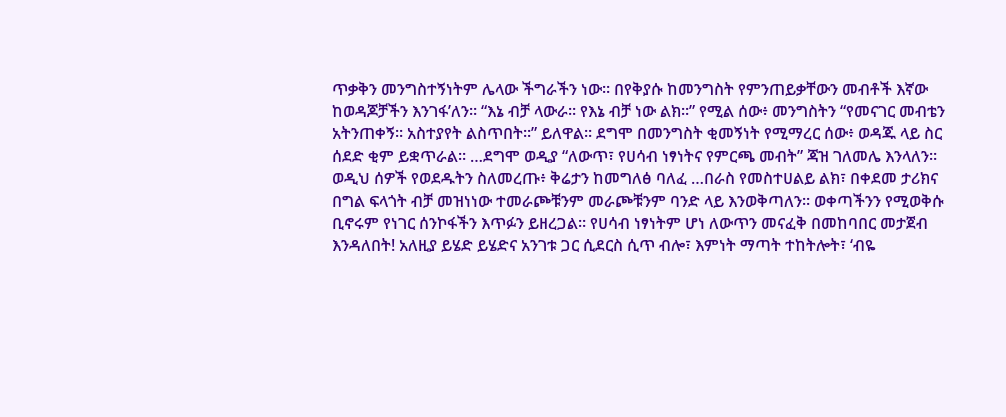ጥቃቅን መንግስተኝነትም ሌላው ችግራችን ነው። በየቅያሱ ከመንግስት የምንጠይቃቸውን መብቶች እኛው ከወዳጆቻችን እንገፋ’ለን። “እኔ ብቻ ላውራ። የእኔ ብቻ ነው ልክ።” የሚል ሰው፥ መንግስትን “የመናገር መብቴን አትንጠቀኝ። አስተያየት ልስጥበት።” ይለዋል። ደግሞ በመንግስት ቂመኝነት የሚማረር ሰው፥ ወዳጁ ላይ ስር ሰደድ ቂም ይቋጥራል። …ደግሞ ወዲያ “ለውጥ፣ የሀሳብ ነፃነትና የምርጫ መብት” ጃዝ ገለመሌ እንላለን። ወዲህ ሰዎች የወደዱትን ስለመረጡ፥ ቅሬታን ከመግለፅ ባለፈ …በራስ የመስተሀልይ ልክ፣ በቀደመ ታሪክና በግል ፍላጎት ብቻ መዝነነው ተመራጮቹንም መራጮቹንም ባንድ ላይ እንወቅጣለን። ወቀጣችንን የሚወቅሱ ቢኖሩም የነገር ሰንኮፋችን እጥፉን ይዘረጋል። የሀሳብ ነፃነትም ሆነ ለውጥን መናፈቅ በመከባበር መታጀብ እንዳለበት! አለዚያ ይሄድ ይሄድና አንገቱ ጋር ሲደርስ ሲጥ ብሎ፣ እምነት ማጣት ተከትሎት፣ ‘ብዬ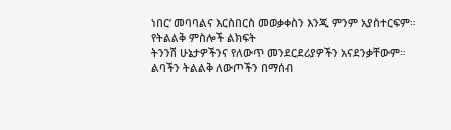ነበር’ መባባልና እርስበርስ መወቃቀስን እንጂ ምንም አያስተርፍም።
የትልልቅ ምስሎች ልክፍት
ትንንሽ ሁኔታዎችንና የለውጥ መንደርደሪያዎችን አናደንቃቸውም። ልባችን ትልልቅ ለውጦችን በማሰብ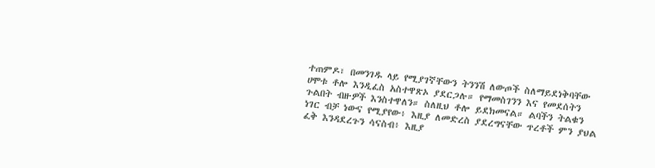ተጠምዶ፣ በመንገዱ ላይ የሚያገኛቸውን ትንንሽ ለውጦች ስለማይደነቅባቸው ሀሞቱ ቶሎ እንዲፈስ አስተዋጽኦ ያደርጋሉ። የማመስገንን እና የመደሰትን ጉልበት ብዙዎች እንስተዋለን። ስለዚህ ቶሎ ይደክመናል። ልባችን ትልቁን ነገር ብቻ ነውና የሚያየው፥ እዚያ ለመድረስ ያደረግናቸው ጥረቶች ምን ያህል ፈቅ እንዳደረጉን ሳናስብ፥ እዚያ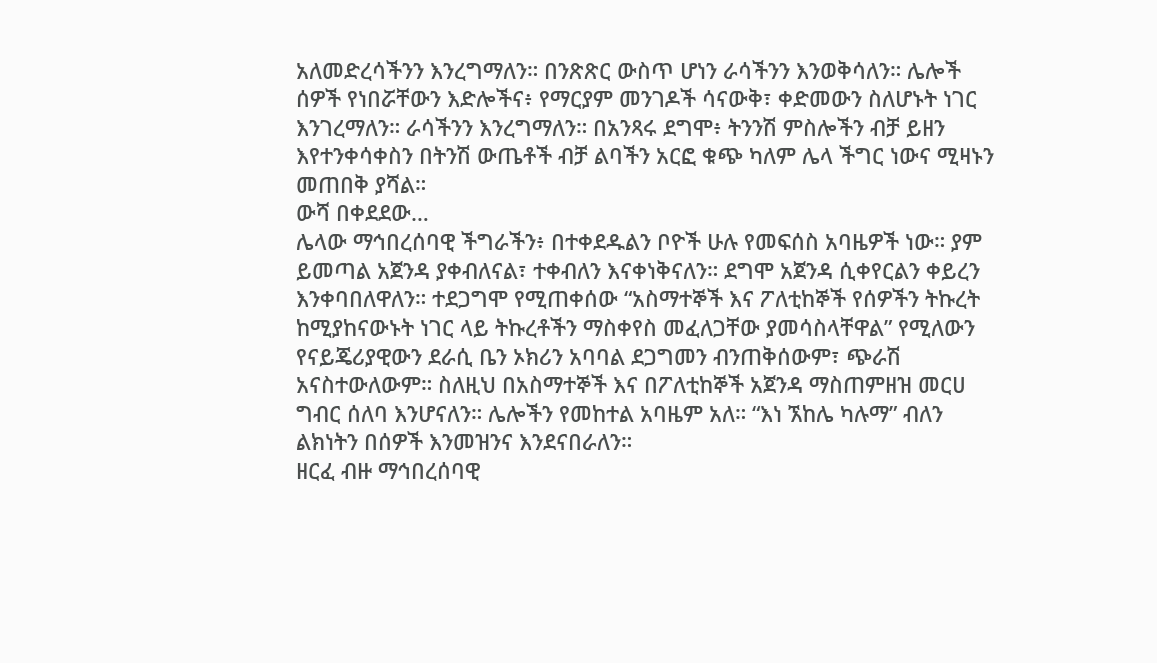አለመድረሳችንን እንረግማለን። በንጽጽር ውስጥ ሆነን ራሳችንን እንወቅሳለን። ሌሎች ሰዎች የነበሯቸውን እድሎችና፥ የማርያም መንገዶች ሳናውቅ፣ ቀድመውን ስለሆኑት ነገር እንገረማለን። ራሳችንን እንረግማለን። በአንጻሩ ደግሞ፥ ትንንሽ ምስሎችን ብቻ ይዘን እየተንቀሳቀስን በትንሽ ውጤቶች ብቻ ልባችን አርፎ ቁጭ ካለም ሌላ ችግር ነውና ሚዛኑን መጠበቅ ያሻል።
ውሻ በቀደደው…
ሌላው ማኅበረሰባዊ ችግራችን፥ በተቀደዱልን ቦዮች ሁሉ የመፍሰስ አባዜዎች ነው። ያም ይመጣል አጀንዳ ያቀብለናል፣ ተቀብለን እናቀነቅናለን። ደግሞ አጀንዳ ሲቀየርልን ቀይረን እንቀባበለዋለን። ተደጋግሞ የሚጠቀሰው “አስማተኞች እና ፖለቲከኞች የሰዎችን ትኩረት ከሚያከናውኑት ነገር ላይ ትኩረቶችን ማስቀየስ መፈለጋቸው ያመሳስላቸዋል” የሚለውን የናይጄሪያዊውን ደራሲ ቤን ኦክሪን አባባል ደጋግመን ብንጠቅሰውም፣ ጭራሽ አናስተውለውም። ስለዚህ በአስማተኞች እና በፖለቲከኞች አጀንዳ ማስጠምዘዝ መርሀ ግብር ሰለባ እንሆናለን። ሌሎችን የመከተል አባዜም አለ። “እነ ኧከሌ ካሉማ” ብለን ልክነትን በሰዎች እንመዝንና እንደናበራለን።
ዘርፈ ብዙ ማኅበረሰባዊ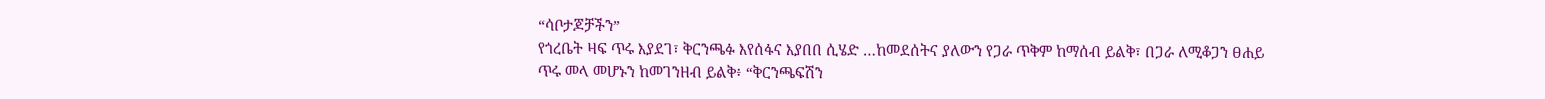“ሳቦታጆቻችን”
የጎረቤት ዛፍ ጥሩ እያደገ፣ ቅርንጫፉ እየሰፋና እያበበ ሲሄድ …ከመደሰትና ያለውን የጋራ ጥቅም ከማሰብ ይልቅ፣ በጋራ ለሚቆጋን ፀሐይ ጥሩ መላ መሆኑን ከመገንዘብ ይልቅ፥ “ቅርንጫፍሽን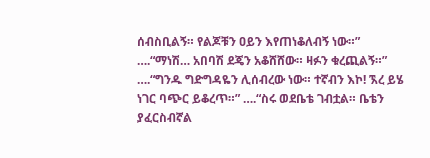ሰብስቢልኝ። የልጆቹን ዐይን እየጠነቆለብኝ ነው።” ….“ማነሽ… አበባሽ ደጄን አቆሸሸው። ዛፉን ቁረጪልኝ።” ….“ግንዱ ግድግዳዬን ሊሰብረው ነው። ተኛብን እኮ! ኧረ ይሄ ነገር ባጭር ይቆረጥ።” ….“ስሩ ወደቤቴ ገብቷል። ቤቴን ያፈርስብኛል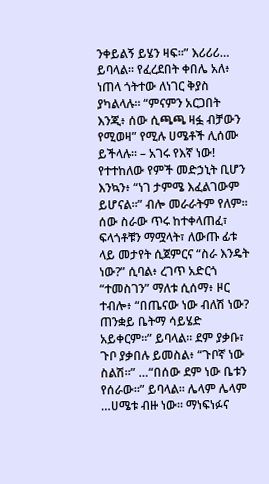ንቀይልኝ ይሄን ዛፍ።” እሪሪሪ… ይባላል። የፈረደበት ቀበሌ አለ፥ ነጠላ ጎትተው ለነገር ቅያስ ያካልላሉ። “ምናምን አርጋበት እንጂ፥ ሰው ሲጫጫ ዛፏ ብቻውን የሚወዛ” የሚሉ ሀሜቶች ሊሰሙ ይችላሉ። – አገሩ የእኛ ነው! የተተከለው የምች መድኃኒት ቢሆን እንኳን፥ “ነገ ታምሜ እፈልገውም ይሆናል።” ብሎ መራራትም የለም።
ሰው ስራው ጥሩ ከተቀላጠፈ፣ ፍላጎቶቹን ማሟላት፣ ለውጡ ፊቱ ላይ መታየት ሲጀምርና “ስራ እንዴት ነው?” ሲባል፥ ረገጥ አድርጎ “ተመስገን” ማለቱ ሲሰማ፥ ዞር ተብሎ፥ “በጤናው ነው ብለሽ ነው? ጠንቋይ ቤትማ ሳይሄድ አይቀርም።” ይባላል። ደም ያቃቡ፣ ጉቦ ያቃበሉ ይመስል፥ “ጉቦኛ ነው ስልሽ።” …“በሰው ደም ነው ቤቱን የሰራው።” ይባላል። ሌላም ሌላም …ሀሜቱ ብዙ ነው። ማነፍነፉና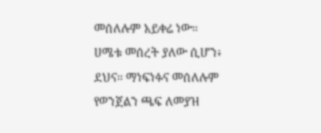መሰለሉም አይቀሬ ነው። ሀሜቱ መሰረት ያለው ሲሆን፥ ደህና። ማነፍነፉና መሰለሉም የወንጀልን ጫፍ ለመያዝ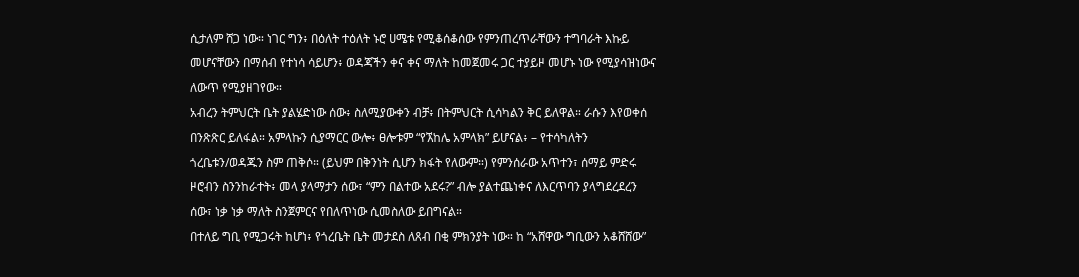ሲታለም ሸጋ ነው። ነገር ግን፥ በዕለት ተዕለት ኑሮ ሀሜቱ የሚቆሰቆሰው የምንጠረጥራቸውን ተግባራት እኩይ መሆናቸውን በማሰብ የተነሳ ሳይሆን፥ ወዳጃችን ቀና ቀና ማለት ከመጀመሩ ጋር ተያይዞ መሆኑ ነው የሚያሳዝነውና ለውጥ የሚያዘገየው።
አብረን ትምህርት ቤት ያልሄድነው ሰው፥ ስለሚያውቀን ብቻ፥ በትምህርት ሲሳካልን ቅር ይለዋል። ራሱን እየወቀሰ በንጽጽር ይለፋል። አምላኩን ሲያማርር ውሎ፥ ፀሎቱም “የኧከሌ አምላክ” ይሆናል፥ – የተሳካለትን ጎረቤቱን/ወዳጁን ስም ጠቅሶ። (ይህም በቅንነት ሲሆን ክፋት የለውም።) የምንሰራው አጥተን፣ ሰማይ ምድሩ ዞሮብን ስንንከራተት፥ መላ ያላማታን ሰው፣ “ምን በልተው አደሩ?” ብሎ ያልተጨነቀና ለእርጥባን ያላግደረደረን ሰው፣ ነቃ ነቃ ማለት ስንጀምርና የበለጥነው ሲመስለው ይበግናል።
በተለይ ግቢ የሚጋሩት ከሆነ፥ የጎረቤት ቤት መታደስ ለጸብ በቂ ምክንያት ነው። ከ “አሸዋው ግቢውን አቆሸሸው”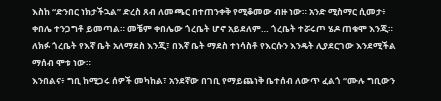እስከ “ድንበር ነክታችኋል” ድረስ ጸብ ለመጫር በተጠንቀቅ የሚቆመው ብዙ ነው። አንድ ሚስማር ሲመታ፥ ቀበሌ ተንጋግቶ ይመጣል። መቼም ቀበሌው ጎረቤት ሆኖ አይደለም… ጎረቤት ተሯሩጦ ሄዶ ጠቁሞ እንጂ። ለክፉ ጎረቤት የእኛ ቤት አለማደስ እንጂ፣ በእኛ ቤት ማደስ ተነሳስቶ የእርሱን እንዴት ሊያደርገው እንደሚችል ማሰብ ሞቱ ነው።
እንበልና፥ ግቢ ከሚጋሩ ሰዎች መካከል፣ አንደኛው በገቢ የማይጨነቅ ቤተሰብ ለውጥ ፈልጎ “ሙሉ ግቢውን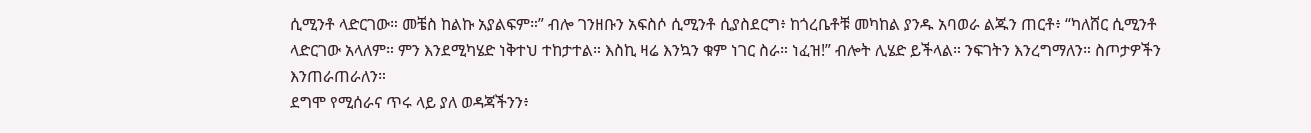ሲሚንቶ ላድርገው። መቼስ ከልኩ አያልፍም።” ብሎ ገንዘቡን አፍስሶ ሲሚንቶ ሲያስደርግ፥ ከጎረቤቶቹ መካከል ያንዱ አባወራ ልጁን ጠርቶ፥ “ካለሸር ሲሚንቶ ላድርገው አላለም። ምን እንደሚካሄድ ነቅተህ ተከታተል። እስኪ ዛሬ እንኳን ቁም ነገር ስራ። ነፈዝ!” ብሎት ሊሄድ ይችላል። ንፍገትን እንረግማለን። ስጦታዎችን እንጠራጠራለን።
ደግሞ የሚሰራና ጥሩ ላይ ያለ ወዳጃችንን፥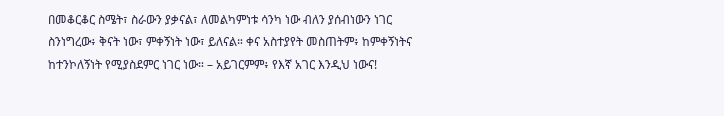በመቆርቆር ስሜት፣ ስራውን ያቃናል፣ ለመልካምነቱ ሳንካ ነው ብለን ያሰብነውን ነገር ስንነግረው፥ ቅናት ነው፣ ምቀኝነት ነው፣ ይለናል። ቀና አስተያየት መስጠትም፥ ከምቀኝነትና ከተንኮለኝነት የሚያስደምር ነገር ነው። – አይገርምም፥ የእኛ አገር እንዲህ ነውና!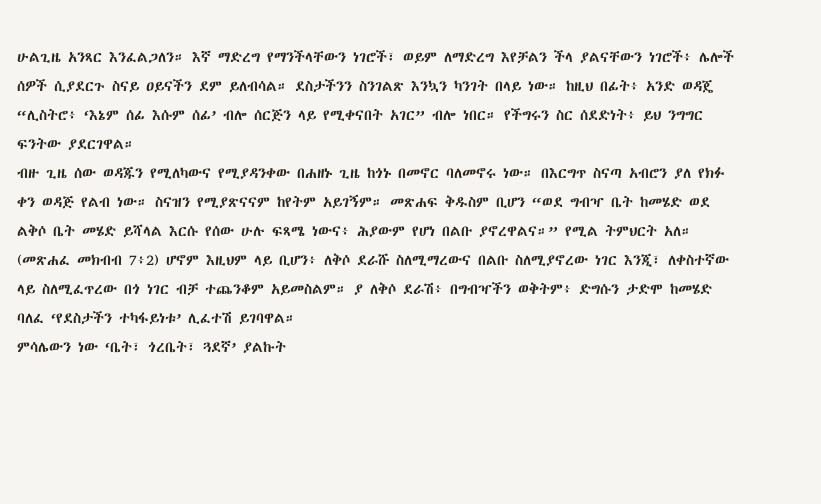ሁልጊዜ አንጻር እንፈልጋለን። እኛ ማድረግ የማንችላቸውን ነገሮች፣ ወይም ለማድረግ እየቻልን ችላ ያልናቸውን ነገሮች፥ ሌሎች ሰዎች ሲያደርጉ ስናይ ዐይናችን ደም ይለብሳል። ደስታችንን ስንገልጽ እንኳን ካንገት በላይ ነው። ከዚህ በፊት፥ አንድ ወዳጄ “ሊስትሮ፥ ‘እኔም ሰፊ እሱም ሰፊ’ ብሎ ሰርጅን ላይ የሚቀናበት አገር” ብሎ ነበር። የችግሩን ስር ሰደድነት፥ ይህ ንግግር ፍንትው ያደርገዋል።
ብዙ ጊዜ ሰው ወዳጁን የሚለካውና የሚያዳንቀው በሐዘኑ ጊዜ ከጎኑ በመኖር ባለመኖሩ ነው። በእርግጥ ስናጣ አብሮን ያለ የክፉ ቀን ወዳጅ የልብ ነው። ስናዝን የሚያጽናናም ከየትም አይገኝም። መጽሐፍ ቅዱስም ቢሆን “ወደ ግብዣ ቤት ከመሄድ ወደ ልቅሶ ቤት መሄድ ይሻላል እርሱ የሰው ሁሉ ፍጻሜ ነውና፥ ሕያውም የሆነ በልቡ ያኖረዋልና።” የሚል ትምህርት አለ። (መጽሐፈ መክብብ 7፥2) ሆኖም እዚህም ላይ ቢሆን፥ ለቅሶ ደራሹ ስለሚማረውና በልቡ ስለሚያኖረው ነገር እንጂ፣ ለቀስተኛው ላይ ስለሚፈጥረው በጎ ነገር ብቻ ተጨንቆም አይመስልም። ያ ለቅሶ ደራሽ፥ በግብዣችን ወቅትም፥ ድግሱን ታድሞ ከመሄድ ባለፈ ‘የደስታችን ተካፋይነቱ’ ሊፈተሽ ይገባዋል።
ምሳሌውን ነው ‘ቤት፣ ጎረቤት፣ ጓደኛ’ ያልኩት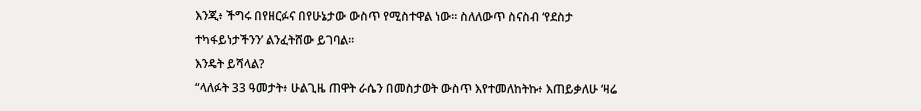እንጂ፥ ችግሩ በየዘርፉና በየሁኔታው ውስጥ የሚስተዋል ነው። ስለለውጥ ስናስብ ‘የደስታ ተካፋይነታችንን’ ልንፈትሸው ይገባል።
እንዴት ይሻላል?
“ላለፉት 33 ዓመታት፥ ሁልጊዜ ጠዋት ራሴን በመስታወት ውስጥ እየተመለከትኩ፥ እጠይቃለሁ ‘ዛሬ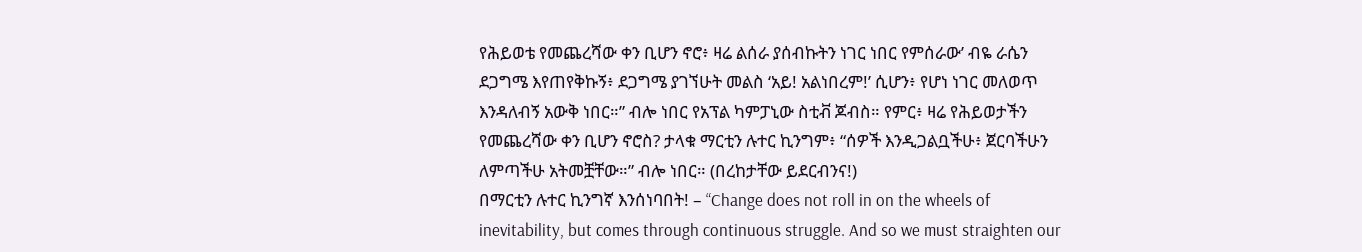የሕይወቴ የመጨረሻው ቀን ቢሆን ኖሮ፥ ዛሬ ልሰራ ያሰብኩትን ነገር ነበር የምሰራው’ ብዬ ራሴን ደጋግሜ እየጠየቅኩኝ፥ ደጋግሜ ያገኘሁት መልስ ‘አይ! አልነበረም!’ ሲሆን፥ የሆነ ነገር መለወጥ እንዳለብኝ አውቅ ነበር።” ብሎ ነበር የአፕል ካምፓኒው ስቲቭ ጆብስ። የምር፥ ዛሬ የሕይወታችን የመጨረሻው ቀን ቢሆን ኖሮስ? ታላቁ ማርቲን ሉተር ኪንግም፥ “ሰዎች እንዲጋልቧችሁ፥ ጀርባችሁን ለምጣችሁ አትመቿቸው።” ብሎ ነበር። (በረከታቸው ይደርብንና!)
በማርቲን ሉተር ኪንግኛ እንሰነባበት! – “Change does not roll in on the wheels of inevitability, but comes through continuous struggle. And so we must straighten our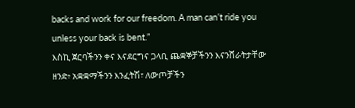backs and work for our freedom. A man can’t ride you unless your back is bent.”
እስኪ ጀርባችንን ቀና እናደርግና ጋላቢ ጨቋኞቻችንን እናንሸራትታቸው ዘንድ፥ አቋቋማችንን እንፈትሽ፣ ለውጦቻችን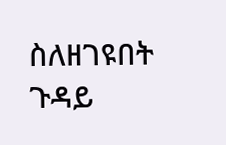ስለዘገዩበት ጉዳይ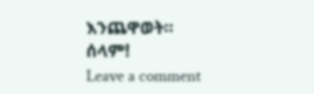እንጨዋወት።
ሰላም!
Leave a comment